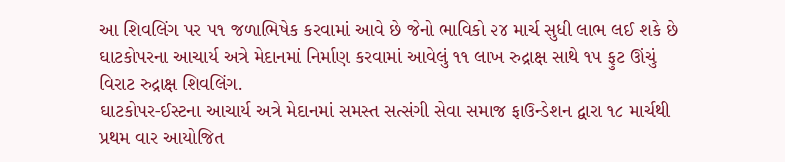આ શિવલિંગ પર ૫૧ જળાભિષેક કરવામાં આવે છે જેનો ભાવિકો ૨૪ માર્ચ સુધી લાભ લઈ શકે છે
ઘાટકોપરના આચાર્ય અત્રે મેદાનમાં નિર્માણ કરવામાં આવેલું ૧૧ લાખ રુદ્રાક્ષ સાથે ૧૫ ફુટ ઊંચું વિરાટ રુદ્રાક્ષ શિવલિંગ.
ઘાટકોપર-ઈસ્ટના આચાર્ય અત્રે મેદાનમાં સમસ્ત સત્સંગી સેવા સમાજ ફાઉન્ડેશન દ્વારા ૧૮ માર્ચથી પ્રથમ વાર આયોજિત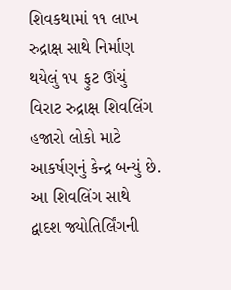શિવકથામાં ૧૧ લાખ રુદ્રાક્ષ સાથે નિર્માણ થયેલું ૧૫ ફુટ ઊંચું વિરાટ રુદ્રાક્ષ શિવલિંગ હજારો લોકો માટે આકર્ષણનું કેન્દ્ર બન્યું છે. આ શિવલિંગ સાથે દ્વાદશ જ્યોતિર્લિંગની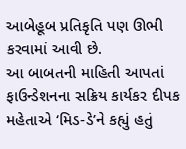આબેહૂબ પ્રતિકૃતિ પણ ઊભી કરવામાં આવી છે.
આ બાબતની માહિતી આપતાં ફાઉન્ડેશનના સક્રિય કાર્યકર દીપક મહેતાએ ‘મિડ-ડે’ને કહ્યું હતું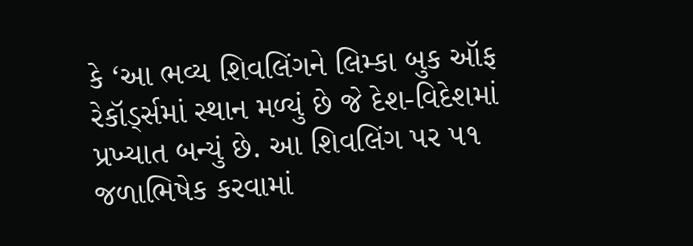કે ‘આ ભવ્ય શિવલિંગને લિમ્કા બુક ઑફ રેકૉર્ડ્સમાં સ્થાન મળ્યું છે જે દેશ-વિદેશમાં પ્રખ્યાત બન્યું છે. આ શિવલિંગ પર ૫૧ જળાભિષેક કરવામાં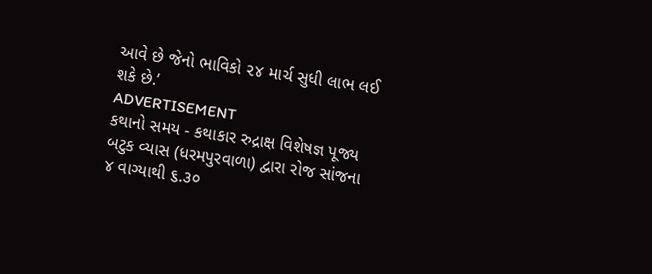આવે છે જેનો ભાવિકો ૨૪ માર્ચ સુધી લાભ લઈ શકે છે.’
ADVERTISEMENT
કથાનો સમય - કથાકાર રુદ્રાક્ષ વિશેષજ્ઞ પૂજ્ય બટુક વ્યાસ (ધરમપુરવાળા) દ્વારા રોજ સાંજના ૪ વાગ્યાથી ૬.૩૦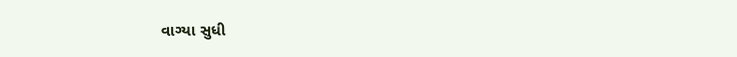વાગ્યા સુધી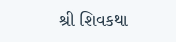શ્રી શિવકથા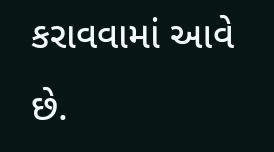કરાવવામાં આવે છે.